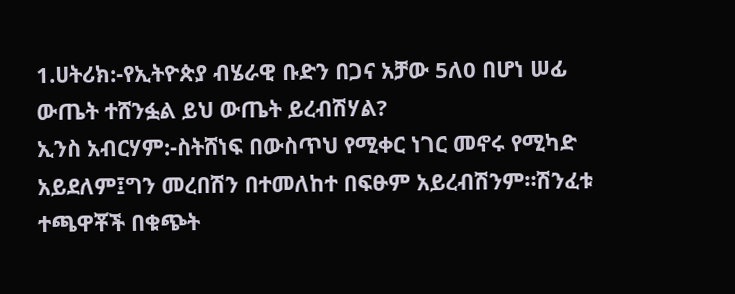1.ሀትሪክ:-የኢትዮጵያ ብሄራዊ ቡድን በጋና አቻው 5ለ0 በሆነ ሠፊ ውጤት ተሸንፏል ይህ ውጤት ይረብሽሃል?
ኢንስ አብርሃም:-ስትሸነፍ በውስጥህ የሚቀር ነገር መኖሩ የሚካድ አይደለም፤ግን መረበሽን በተመለከተ በፍፁም አይረብሽንም።ሽንፈቱ ተጫዋቾች በቁጭት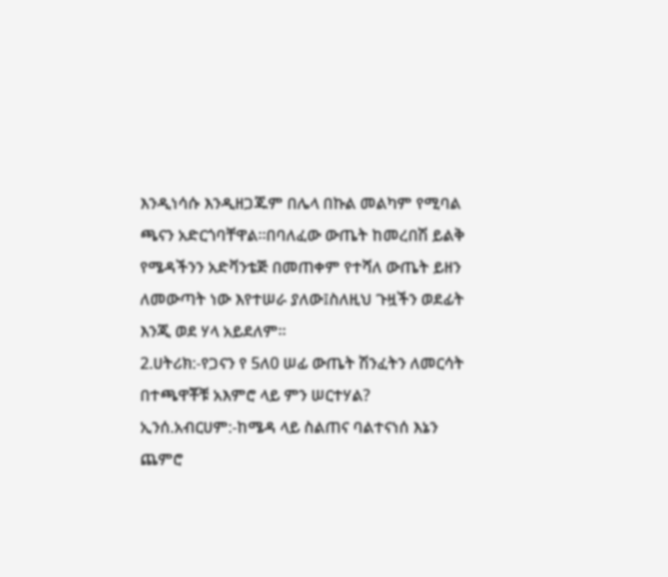እንዲነሳሱ እንዲዘጋጁም በሌላ በኩል መልካም የሚባል ጫናን አድርጎባቸዋል።በባለፈው ውጤት ከመረበሽ ይልቅ የሜዳችንን አድቫንቴጅ በመጠቀም የተሻለ ውጤት ይዘን ለመውጣት ነው እየተሠራ ያለው፤ስለዚህ ጉዟችን ወደፊት እንጂ ወደ ሃላ አይደለም።
2.ሀትሪክ:-የጋናን የ 5ለ0 ሠፊ ውጤት ሽንፈትን ለመርሳት በተጫዋቾቹ አእምሮ ላይ ምን ሠርተሃል?
ኢንሰ.አብርሀም:-ከሜዳ ላይ ስልጠና ባልተናነሰ እኔን ጨምሮ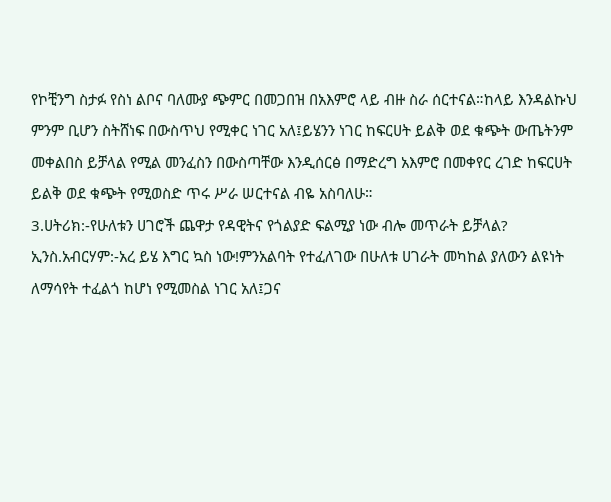የኮቺንግ ስታፉ የስነ ልቦና ባለሙያ ጭምር በመጋበዝ በአእምሮ ላይ ብዙ ስራ ሰርተናል።ከላይ እንዳልኩህ ምንም ቢሆን ስትሸነፍ በውስጥህ የሚቀር ነገር አለ፤ይሄንን ነገር ከፍርሀት ይልቅ ወደ ቁጭት ውጤትንም መቀልበስ ይቻላል የሚል መንፈስን በውስጣቸው እንዲሰርፅ በማድረግ አእምሮ በመቀየር ረገድ ከፍርሀት ይልቅ ወደ ቁጭት የሚወስድ ጥሩ ሥራ ሠርተናል ብዬ አስባለሁ።
3.ሀትሪክ:-የሁለቱን ሀገሮች ጨዋታ የዳዊትና የጎልያድ ፍልሚያ ነው ብሎ መጥራት ይቻላል?
ኢንስ.አብርሃም:-አረ ይሄ እግር ኳስ ነው!ምንአልባት የተፈለገው በሁለቱ ሀገራት መካከል ያለውን ልዩነት ለማሳየት ተፈልጎ ከሆነ የሚመስል ነገር አለ፤ጋና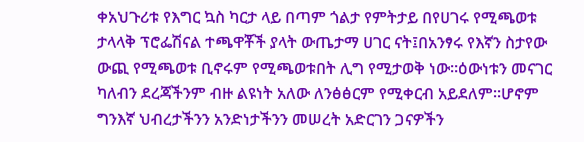ቀአህጉሪቱ የእግር ኳስ ካርታ ላይ በጣም ጎልታ የምትታይ በየሀገሩ የሚጫወቱ ታላላቅ ፕሮፌሽናል ተጫዋቾች ያላት ውጤታማ ሀገር ናት፤በአንፃሩ የእኛን ስታየው ውጪ የሚጫወቱ ቢኖሩም የሚጫወቱበት ሊግ የሚታወቅ ነው።ዕውነቱን መናገር ካለብን ደረጃችንም ብዙ ልዩነት አለው ለንፅፅርም የሚቀርብ አይደለም።ሆኖም ግንእኛ ህብረታችንን አንድነታችንን መሠረት አድርገን ጋናዎችን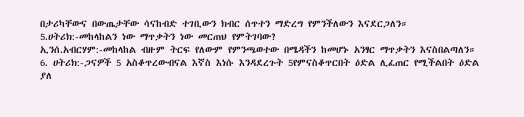በታሪካቸውና በውጤታቸው ሳናከብድ ተገቢውን ክብር ሰጥተን ማድረግ የምንችለውን እናደርጋለን።
5.ሀትሪክ:-መከላከልን ነው ማጥቃትን ነው መርጠህ የምትገባው?
ኢንሰ.አብርሃም:-መከላከል ብዙም ትርፍ የለውም የምንጫወተው በሜዳችን ከመሆኑ አንፃር ማጥቃትን እናስበልጣለን።
6. ሀትሪክ:-ጋናዎች 5 አስቆጥረውብናል እኛስ እነሱ እንዳደረጉት 5የምናስቆጥርበት ዕድል ሊፈጠር የሚችልበት ዕድል ያለ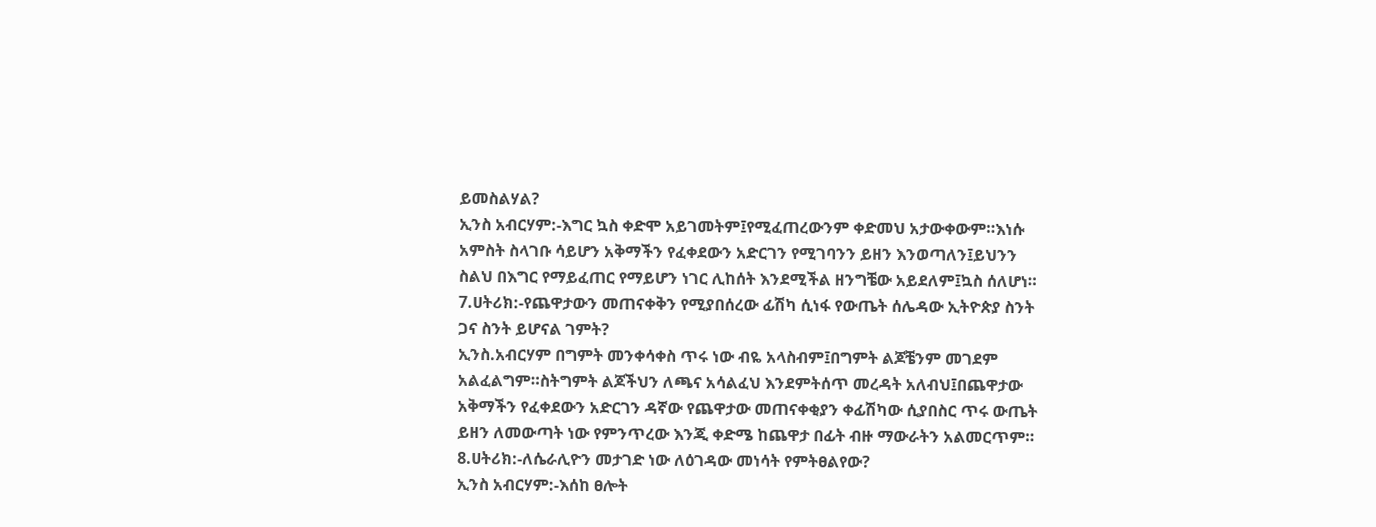ይመስልሃል?
ኢንስ አብርሃም:-እግር ኳስ ቀድሞ አይገመትም፤የሚፈጠረውንም ቀድመህ አታውቀውም።እነሱ አምስት ስላገቡ ሳይሆን አቅማችን የፈቀደውን አድርገን የሚገባንን ይዘን እንወጣለን፤ይህንን ስልህ በእግር የማይፈጠር የማይሆን ነገር ሊከሰት እንደሚችል ዘንግቼው አይደለም፤ኳስ ሰለሆነ።
7.ሀትሪክ:-የጨዋታውን መጠናቀቅን የሚያበሰረው ፊሽካ ሲነፋ የውጤት ሰሌዳው ኢትዮጵያ ስንት ጋና ስንት ይሆናል ገምት?
ኢንስ.አብርሃም በግምት መንቀሳቀስ ጥሩ ነው ብዬ አላስብም፤በግምት ልጆቼንም መገደም አልፈልግም።ስትግምት ልጆችህን ለጫና አሳልፈህ እንደምትሰጥ መረዳት አለብህ፤በጨዋታው አቅማችን የፈቀደውን አድርገን ዳኛው የጨዋታው መጠናቀቂያን ቀፊሽካው ሲያበስር ጥሩ ውጤት ይዘን ለመውጣት ነው የምንጥረው እንጂ ቀድሜ ከጨዋታ በፊት ብዙ ማውራትን አልመርጥም።
8.ሀትሪክ:-ለሴራሊዮን መታገድ ነው ለዕገዳው መነሳት የምትፀልየው?
ኢንስ አብርሃም:-እሰከ ፀሎት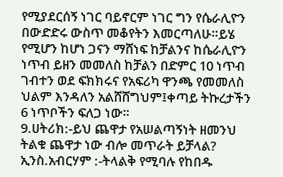የሚያደርሰኝ ነገር ባይኖርም ነገር ግን የሴራሊዮን በውድድሩ ውስጥ መቆየትን እመርጣለሁ።ይሄ የሚሆን ከሆነ ጋናን ማሸነፍ ከቻልንና ከሴራሊዮን ነጥብ ይዘን መመለስ ከቻልን በድምር 10 ነጥብ ገብተን ወደ ፍክክሩና የአፍሪካ ዋንጫ የመመለስ ህልም እንዳለን አልሸሸግህም፤ቀጣይ ትኩረታችን 6 ነጥቦችን ፍለጋ ነው።
9.ሀትሪክ:-ይህ ጨዋታ የአሠልጣኝነት ዘመንህ ትልቁ ጨዋታ ነው ብሎ መጥራት ይቻላል?
ኢንስ.አብርሃም :-ትላልቅ የሚባሉ የከበዱ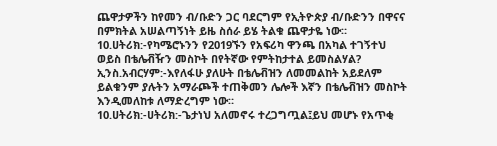ጨዋታዎችን ከየመን ብ/ቡድን ጋር ባደርግም የኢትዮጵያ ብ/ቡድንን በዋናና በምክትል አሠልጣኝነት ይዜ ስሰራ ይሄ ትልቁ ጨዋታዬ ነው።
10.ሀትሪክ:-የካሜሮኑንን የ2019ኙን የአፍሪካ ዋንጫ በአካል ተገኝተህ ወይስ በቴሌቭዥን መስኮት በየትኛው የምትከታተል ይመስልሃል?
ኢንስ.አብርሃም:-እየለፋሁ ያለሁት በቴሌቭዝን ለመመልከት አይደለም ይልቁንም ያሉትን አማራጮች ተጠቅመን ሌሎች እኛን በቴሌቭዝን መስኮት እንዲመለከቱ ለማድረግም ነው።
10.ሀትሪክ:-ሀትሪክ:-ጌታነህ አለመኖሩ ተረጋግጧል፤ይህ መሆኑ የአጥቂ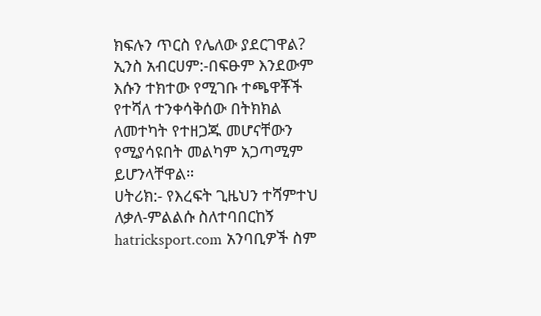ክፍሉን ጥርስ የሌለው ያደርገዋል?
ኢንስ አብርሀም:-በፍፁም እንደውም እሱን ተክተው የሚገቡ ተጫዋቾች የተሻለ ተንቀሳቅሰው በትክክል ለመተካት የተዘጋጁ መሆናቸውን የሚያሳዩበት መልካም አጋጣሚም ይሆንላቸዋል።
ሀትሪክ:- የእረፍት ጊዜህን ተሻምተህ ለቃለ-ምልልሱ ስለተባበርከኝ hatricksport.com አንባቢዎች ስም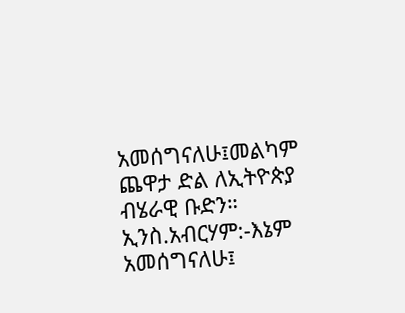አመሰግናለሁ፤መልካም ጨዋታ ድል ለኢትዮጵያ ብሄራዊ ቡድን።
ኢንስ.አብርሃም:-እኔም አመሰግናለሁ፤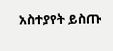አስተያየት ይስጡ